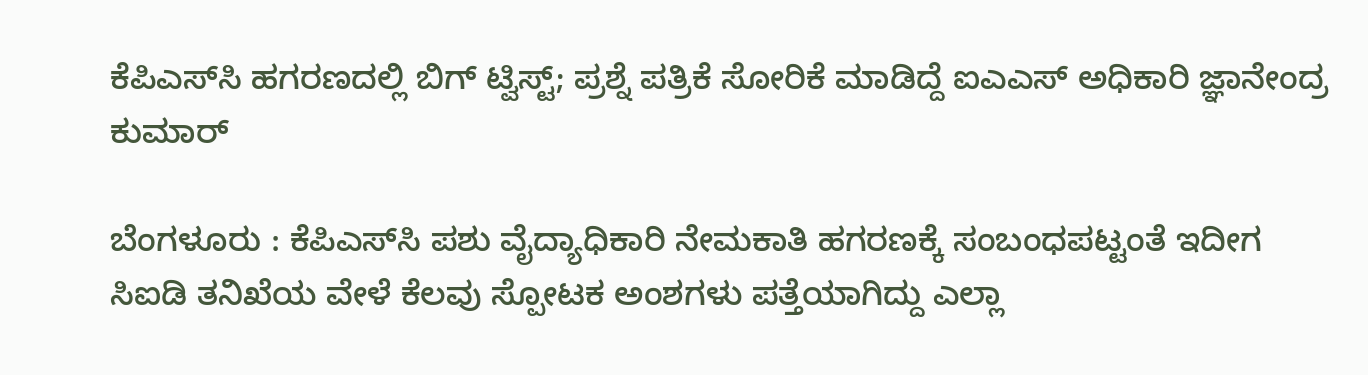ಕೆಪಿಎಸ್‌ಸಿ ಹಗರಣದಲ್ಲಿ ಬಿಗ್ ಟ್ವಿಸ್ಟ್; ಪ್ರಶ್ನೆ ಪತ್ರಿಕೆ ಸೋರಿಕೆ ಮಾಡಿದ್ದೆ ಐಎಎಸ್ ಅಧಿಕಾರಿ ಜ್ಞಾನೇಂದ್ರ ಕುಮಾರ್

ಬೆಂಗಳೂರು : ಕೆಪಿಎಸ್‌ಸಿ ಪಶು ವೈದ್ಯಾಧಿಕಾರಿ ನೇಮಕಾತಿ ಹಗರಣಕ್ಕೆ ಸಂಬಂಧಪಟ್ಟಂತೆ ಇದೀಗ ಸಿಐಡಿ ತನಿಖೆಯ ವೇಳೆ ಕೆಲವು ಸ್ಪೋಟಕ ಅಂಶಗಳು ಪತ್ತೆಯಾಗಿದ್ದು ಎಲ್ಲಾ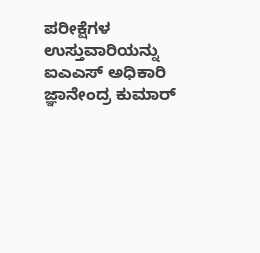ಪರೀಕ್ಷೆಗಳ ಉಸ್ತುವಾರಿಯನ್ನು ಐಎಎಸ್ ಅಧಿಕಾರಿ ಜ್ಞಾನೇಂದ್ರ ಕುಮಾರ್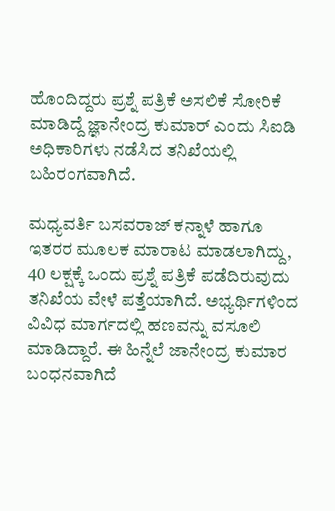ಹೊಂದಿದ್ದರು ಪ್ರಶ್ನೆ ಪತ್ರಿಕೆ ಅಸಲಿಕೆ ಸೋರಿಕೆ ಮಾಡಿದ್ದೆ ಜ್ಞಾನೇಂದ್ರ ಕುಮಾರ್ ಎಂದು ಸಿಐಡಿ ಅಧಿಕಾರಿಗಳು ನಡೆಸಿದ ತನಿಖೆಯಲ್ಲಿ ಬಹಿರಂಗವಾಗಿದೆ.

ಮಧ್ಯವರ್ತಿ ಬಸವರಾಜ್ ಕನ್ನಾಳೆ ಹಾಗೂ ಇತರರ ಮೂಲಕ ಮಾರಾಟ ಮಾಡಲಾಗಿದ್ದು, 40 ಲಕ್ಷಕ್ಕೆ ಒಂದು ಪ್ರಶ್ನೆ ಪತ್ರಿಕೆ ಪಡೆದಿರುವುದು ತನಿಖೆಯ ವೇಳೆ ಪತ್ತೆಯಾಗಿದೆ. ಅಭ್ಯರ್ಥಿಗಳಿಂದ ವಿವಿಧ ಮಾರ್ಗದಲ್ಲಿ ಹಣವನ್ನು ವಸೂಲಿ ಮಾಡಿದ್ದಾರೆ. ಈ ಹಿನ್ನೆಲೆ ಜಾನೇಂದ್ರ ಕುಮಾರ ಬಂಧನವಾಗಿದೆ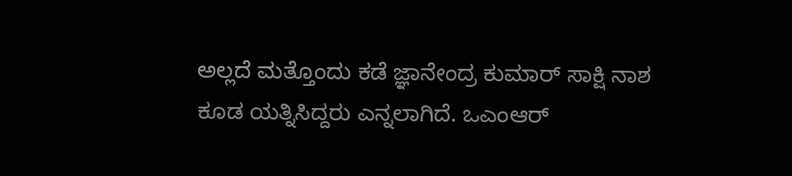ಅಲ್ಲದೆ ಮತ್ತೊಂದು ಕಡೆ ಜ್ಞಾನೇಂದ್ರ ಕುಮಾರ್ ಸಾಕ್ಷಿ ನಾಶ ಕೂಡ ಯತ್ನಿಸಿದ್ದರು ಎನ್ನಲಾಗಿದೆ. ಒಎಂಆರ್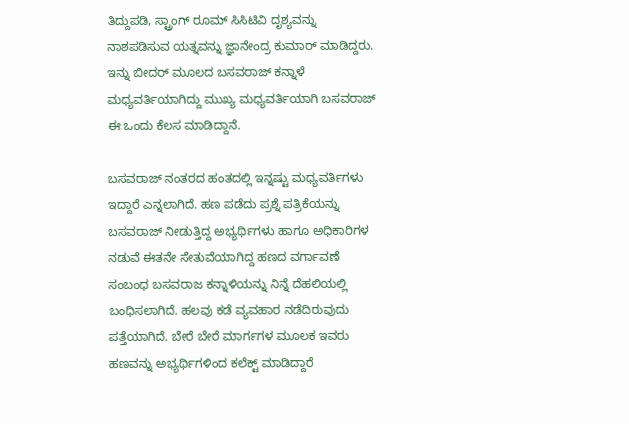ತಿದ್ದುಪಡಿ, ಸ್ಟ್ರಾಂಗ್ ರೂಮ್ ಸಿಸಿಟಿವಿ ದೃಶ್ಯವನ್ನು ನಾಶಪಡಿಸುವ ಯತ್ನವನ್ನು ಜ್ಞಾನೇಂದ್ರ ಕುಮಾರ್ ಮಾಡಿದ್ದರು. ಇನ್ನು ಬೀದರ್ ಮೂಲದ ಬಸವರಾಜ್ ಕನ್ನಾಳೆ ಮಧ್ಯವರ್ತಿಯಾಗಿದ್ದು ಮುಖ್ಯ ಮಧ್ಯವರ್ತಿಯಾಗಿ ಬಸವರಾಜ್ ಈ ಒಂದು ಕೆಲಸ ಮಾಡಿದ್ದಾನೆ.

ಬಸವರಾಜ್ ನಂತರದ ಹಂತದಲ್ಲಿ ಇನ್ನಷ್ಟು ಮಧ್ಯವರ್ತಿಗಳು ಇದ್ದಾರೆ ಎನ್ನಲಾಗಿದೆ. ಹಣ ಪಡೆದು ಪ್ರಶ್ನೆ ಪತ್ರಿಕೆಯನ್ನು ಬಸವರಾಜ್ ನೀಡುತ್ತಿದ್ದ ಅಭ್ಯರ್ಥಿಗಳು ಹಾಗೂ ಅಧಿಕಾರಿಗಳ ನಡುವೆ ಈತನೇ ಸೇತುವೆಯಾಗಿದ್ದ ಹಣದ ವರ್ಗಾವಣೆ ಸಂಬಂಧ ಬಸವರಾಜ ಕನ್ನಾಳಿಯನ್ನು ನಿನ್ನೆ ದೆಹಲಿಯಲ್ಲಿ ಬಂಧಿಸಲಾಗಿದೆ. ಹಲವು ಕಡೆ ವ್ಯವಹಾರ ನಡೆದಿರುವುದು ಪತ್ತೆಯಾಗಿದೆ. ಬೇರೆ ಬೇರೆ ಮಾರ್ಗಗಳ ಮೂಲಕ ಇವರು ಹಣವನ್ನು ಅಭ್ಯರ್ಥಿಗಳಿಂದ ಕಲೆಕ್ಟ್ ಮಾಡಿದ್ದಾರೆ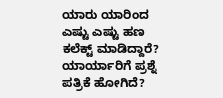ಯಾರು ಯಾರಿಂದ ಎಷ್ಟು ಎಷ್ಟು ಹಣ ಕಲೆಕ್ಟ್ ಮಾಡಿದ್ದಾರೆ? ಯಾರ್ಯಾರಿಗೆ ಪ್ರಶ್ನೆ ಪತ್ರಿಕೆ ಹೋಗಿದೆ?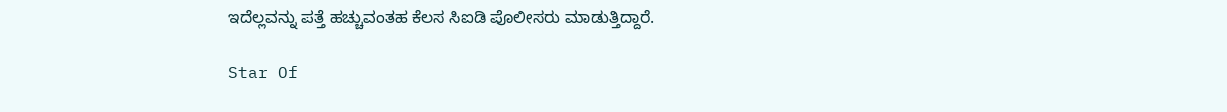ಇದೆಲ್ಲವನ್ನು ಪತ್ತೆ ಹಚ್ಚುವಂತಹ ಕೆಲಸ ಸಿಐಡಿ ಪೊಲೀಸರು ಮಾಡುತ್ತಿದ್ದಾರೆ.

Star Of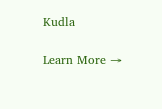Kudla

Learn More →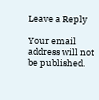Leave a Reply

Your email address will not be published.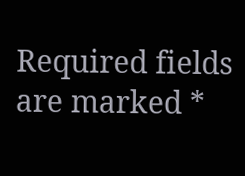Required fields are marked *